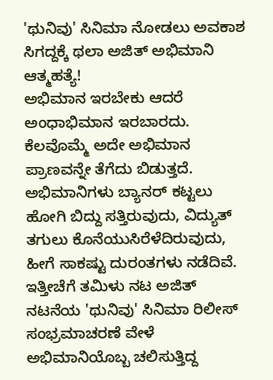'ಥುನಿವು' ಸಿನಿಮಾ ನೋಡಲು ಅವಕಾಶ ಸಿಗದ್ದಕ್ಕೆ ಥಲಾ ಅಜಿತ್ ಅಭಿಮಾನಿ ಆತ್ಮಹತ್ಯೆ!
ಅಭಿಮಾನ ಇರಬೇಕು ಆದರೆ ಅಂಧಾಭಿಮಾನ ಇರಬಾರದು. ಕೆಲವೊಮ್ಮೆ ಅದೇ ಅಭಿಮಾನ ಪ್ರಾಣವನ್ನೇ ತೆಗೆದು ಬಿಡುತ್ತದೆ. ಅಭಿಮಾನಿಗಳು ಬ್ಯಾನರ್ ಕಟ್ಟಲು ಹೋಗಿ ಬಿದ್ದು ಸತ್ತಿರುವುದು, ವಿದ್ಯುತ್ ತಗುಲು ಕೊನೆಯುಸಿರೆಳೆದಿರುವುದು, ಹೀಗೆ ಸಾಕಷ್ಟು ದುರಂತಗಳು ನಡೆದಿವೆ. ಇತ್ತೀಚೆಗೆ ತಮಿಳು ನಟ ಅಜಿತ್ ನಟನೆಯ 'ಥುನಿವು' ಸಿನಿಮಾ ರಿಲೀಸ್ ಸಂಭ್ರಮಾಚರಣೆ ವೇಳೆ ಅಭಿಮಾನಿಯೊಬ್ಬ ಚಲಿಸುತ್ತಿದ್ದ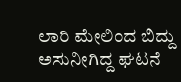ಲಾರಿ ಮೇಲಿಂದ ಬಿದ್ದು ಅಸುನೀಗಿದ್ದ ಘಟನೆ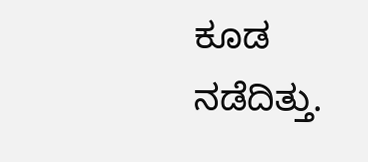ಕೂಡ ನಡೆದಿತ್ತು.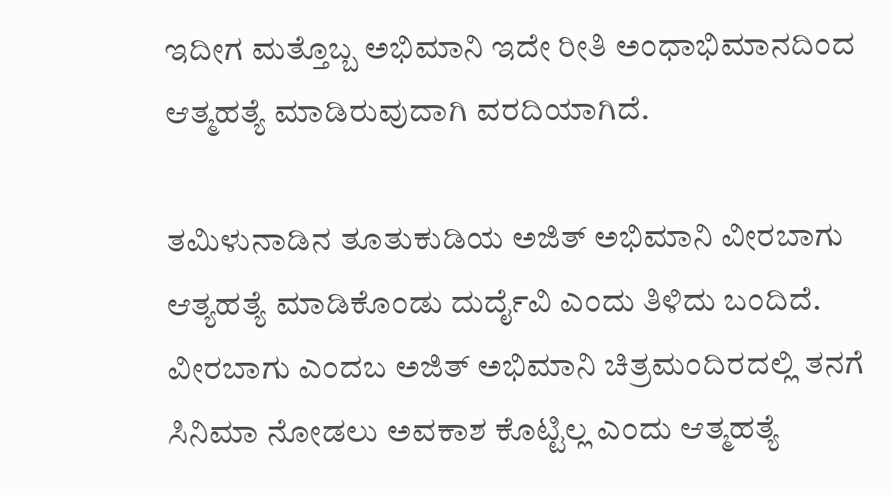ಇದೀಗ ಮತ್ತೊಬ್ಬ ಅಭಿಮಾನಿ ಇದೇ ರೀತಿ ಅಂಧಾಭಿಮಾನದಿಂದ ಆತ್ಮಹತ್ಯೆ ಮಾಡಿರುವುದಾಗಿ ವರದಿಯಾಗಿದೆ.

ತಮಿಳುನಾಡಿನ ತೂತುಕುಡಿಯ ಅಜಿತ್ ಅಭಿಮಾನಿ ವೀರಬಾಗು ಆತ್ಯಹತ್ಯೆ ಮಾಡಿಕೊಂಡು ದುರ್ದೈವಿ ಎಂದು ತಿಳಿದು ಬಂದಿದೆ. ವೀರಬಾಗು ಎಂದಬ ಅಜಿತ್ ಅಭಿಮಾನಿ ಚಿತ್ರಮಂದಿರದಲ್ಲಿ ತನಗೆ ಸಿನಿಮಾ ನೋಡಲು ಅವಕಾಶ ಕೊಟ್ಟಿಲ್ಲ ಎಂದು ಆತ್ಮಹತ್ಯೆ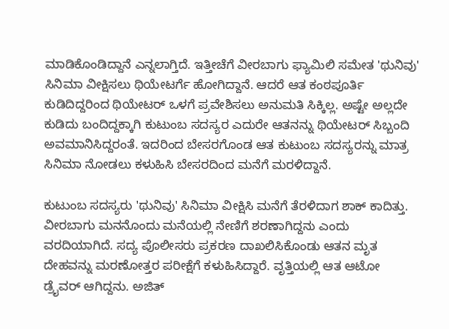ಮಾಡಿಕೊಂಡಿದ್ದಾನೆ ಎನ್ನಲಾಗ್ತಿದೆ. ಇತ್ತೀಚೆಗೆ ವೀರಬಾಗು ಫ್ಯಾಮಿಲಿ ಸಮೇತ 'ಥುನಿವು' ಸಿನಿಮಾ ವೀಕ್ಷಿಸಲು ಥಿಯೇಟರ್ಗೆ ಹೋಗಿದ್ದಾನೆ. ಆದರೆ ಆತ ಕಂಠಪೂರ್ತಿ ಕುಡಿದಿದ್ದರಿಂದ ಥಿಯೇಟರ್ ಒಳಗೆ ಪ್ರವೇಶಿಸಲು ಅನುಮತಿ ಸಿಕ್ಕಿಲ್ಲ. ಅಷ್ಟೇ ಅಲ್ಲದೇ ಕುಡಿದು ಬಂದಿದ್ದಕ್ಕಾಗಿ ಕುಟುಂಬ ಸದಸ್ಯರ ಎದುರೇ ಆತನನ್ನು ಥಿಯೇಟರ್ ಸಿಬ್ಬಂದಿ ಅವಮಾನಿಸಿದ್ದರಂತೆ. ಇದರಿಂದ ಬೇಸರಗೊಂಡ ಆತ ಕುಟುಂಬ ಸದಸ್ಯರನ್ನು ಮಾತ್ರ ಸಿನಿಮಾ ನೋಡಲು ಕಳುಹಿಸಿ ಬೇಸರದಿಂದ ಮನೆಗೆ ಮರಳಿದ್ದಾನೆ.

ಕುಟುಂಬ ಸದಸ್ಯರು 'ಥುನಿವು' ಸಿನಿಮಾ ವೀಕ್ಷಿಸಿ ಮನೆಗೆ ತೆರಳಿದಾಗ ಶಾಕ್ ಕಾದಿತ್ತು. ವೀರಬಾಗು ಮನನೊಂದು ಮನೆಯಲ್ಲಿ ನೇಣಿಗೆ ಶರಣಾಗಿದ್ದನು ಎಂದು ವರದಿಯಾಗಿದೆ. ಸದ್ಯ ಪೊಲೀಸರು ಪ್ರಕರಣ ದಾಖಲಿಸಿಕೊಂಡು ಆತನ ಮೃತ ದೇಹವನ್ನು ಮರಣೋತ್ತರ ಪರೀಕ್ಷೆಗೆ ಕಳುಹಿಸಿದ್ದಾರೆ. ವೃತ್ತಿಯಲ್ಲಿ ಆತ ಆಟೋ ಡ್ರೈವರ್ ಆಗಿದ್ದನು. ಅಜಿತ್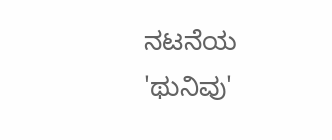ನಟನೆಯ 'ಥುನಿವು'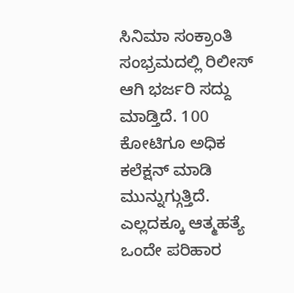ಸಿನಿಮಾ ಸಂಕ್ರಾಂತಿ ಸಂಭ್ರಮದಲ್ಲಿ ರಿಲೀಸ್ ಆಗಿ ಭರ್ಜರಿ ಸದ್ದು ಮಾಡ್ತಿದೆ. 100 ಕೋಟಿಗೂ ಅಧಿಕ ಕಲೆಕ್ಷನ್ ಮಾಡಿ ಮುನ್ನುಗ್ಗುತ್ತಿದೆ. ಎಲ್ಲದಕ್ಕೂ ಆತ್ಮಹತ್ಯೆ ಒಂದೇ ಪರಿಹಾರ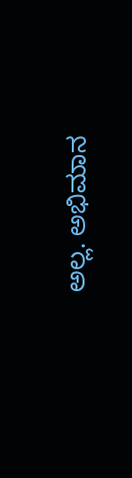ಅಲ್ಲ. ಅಭಿಮಾನ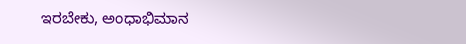ಇರಬೇಕು, ಅಂಧಾಭಿಮಾನ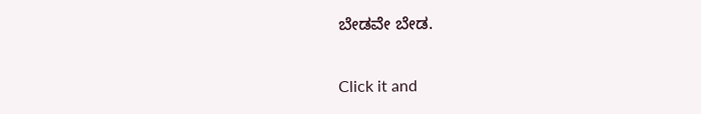ಬೇಡವೇ ಬೇಡ.


Click it and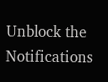Unblock the Notifications